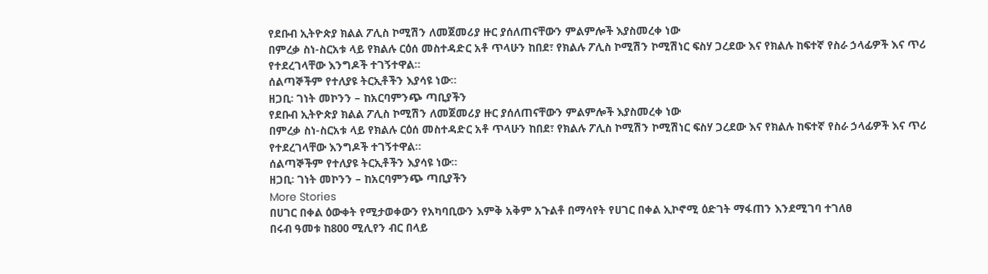የደቡብ ኢትዮጵያ ክልል ፖሊስ ኮሚሽን ለመጀመሪያ ዙር ያሰለጠናቸውን ምልምሎች እያስመረቀ ነው
በምረቃ ስነ-ስርአቱ ላይ የክልሉ ርዕሰ መስተዳድር አቶ ጥላሁን ከበደ፣ የክልሉ ፖሊስ ኮሚሽን ኮሚሽነር ፍስሃ ጋረደው እና የክልሉ ከፍተኛ የስራ ኃላፊዎች እና ጥሪ የተደረገላቸው እንግዶች ተገኝተዋል።
ሰልጣኞችም የተለያዩ ትርኢቶችን እያሳዩ ነው።
ዘጋቢ፡ ገነት መኮንን – ከአርባምንጭ ጣቢያችን
የደቡብ ኢትዮጵያ ክልል ፖሊስ ኮሚሽን ለመጀመሪያ ዙር ያሰለጠናቸውን ምልምሎች እያስመረቀ ነው
በምረቃ ስነ-ስርአቱ ላይ የክልሉ ርዕሰ መስተዳድር አቶ ጥላሁን ከበደ፣ የክልሉ ፖሊስ ኮሚሽን ኮሚሽነር ፍስሃ ጋረደው እና የክልሉ ከፍተኛ የስራ ኃላፊዎች እና ጥሪ የተደረገላቸው እንግዶች ተገኝተዋል።
ሰልጣኞችም የተለያዩ ትርኢቶችን እያሳዩ ነው።
ዘጋቢ፡ ገነት መኮንን – ከአርባምንጭ ጣቢያችን
More Stories
በሀገር በቀል ዕውቀት የሚታወቀውን የአካባቢውን እምቅ አቅም አጉልቶ በማሳየት የሀገር በቀል ኢኮኖሚ ዕድገት ማፋጠን እንደሚገባ ተገለፀ
በሩብ ዓመቱ ከ800 ሚሊየን ብር በላይ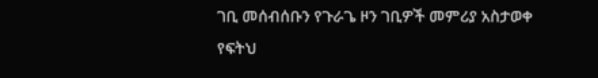ገቢ መሰብሰቡን የጉራጌ ዞን ገቢዎች መምሪያ አስታወቀ
የፍትህ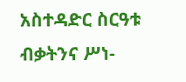አስተዳድር ስርዓቱ ብቃትንና ሥነ-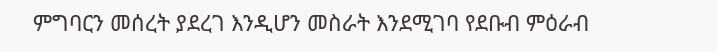ምግባርን መሰረት ያደረገ እንዲሆን መስራት እንደሚገባ የደቡብ ምዕራብ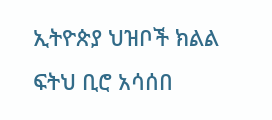ኢትዮጵያ ህዝቦች ክልል ፍትህ ቢሮ አሳሰበ